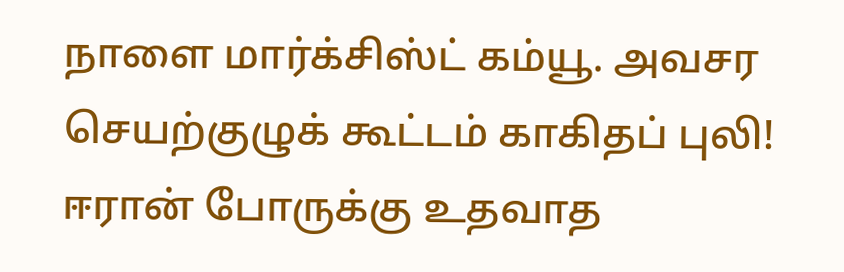நாளை மார்க்சிஸ்ட் கம்யூ. அவசர செயற்குழுக் கூட்டம் காகிதப் புலி! ஈரான் போருக்கு உதவாத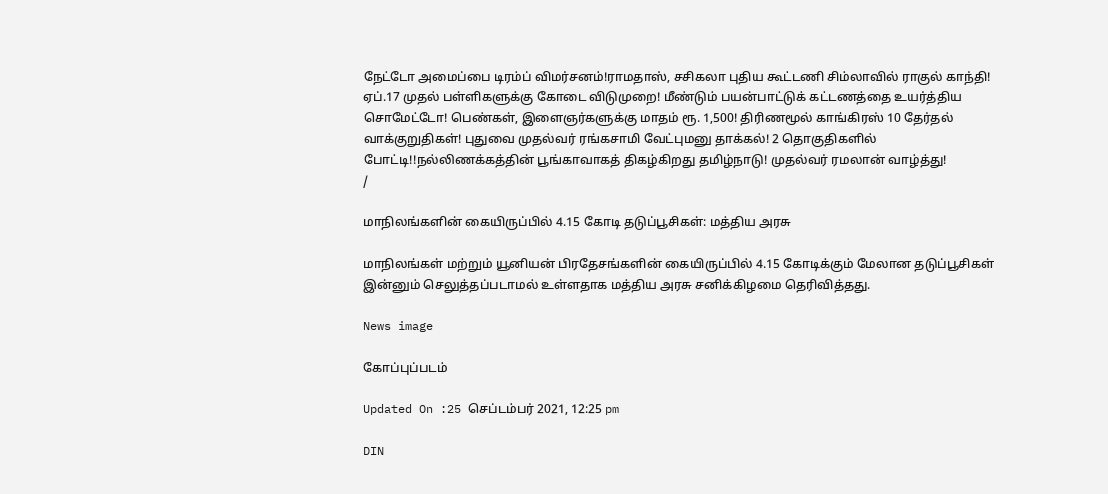நேட்டோ அமைப்பை டிரம்ப் விமர்சனம்!ராமதாஸ், சசிகலா புதிய கூட்டணி சிம்லாவில் ராகுல் காந்தி! ஏப்.17 முதல் பள்ளிகளுக்கு கோடை விடுமுறை! மீண்டும் பயன்பாட்டுக் கட்டணத்தை உயர்த்திய சொமேட்டோ! பெண்கள், இளைஞர்களுக்கு மாதம் ரூ. 1,500! திரிணமூல் காங்கிரஸ் 10 தேர்தல் வாக்குறுதிகள்! புதுவை முதல்வர் ரங்கசாமி வேட்புமனு தாக்கல்! 2 தொகுதிகளில் போட்டி!!நல்லிணக்கத்தின் பூங்காவாகத் திகழ்கிறது தமிழ்நாடு! முதல்வர் ரமலான் வாழ்த்து!
/

மாநிலங்களின் கையிருப்பில் 4.15 கோடி தடுப்பூசிகள்: மத்திய அரசு

மாநிலங்கள் மற்றும் யூனியன் பிரதேசங்களின் கையிருப்பில் 4.15 கோடிக்கும் மேலான தடுப்பூசிகள் இன்னும் செலுத்தப்படாமல் உள்ளதாக மத்திய அரசு சனிக்கிழமை தெரிவித்தது.

News image

கோப்புப்படம்

Updated On :25 செப்டம்பர் 2021, 12:25 pm

DIN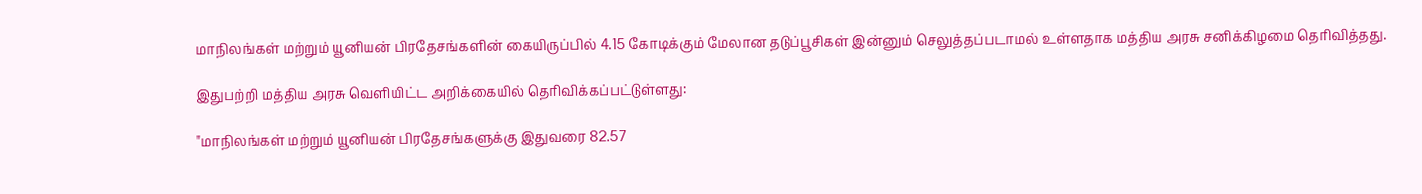மாநிலங்கள் மற்றும் யூனியன் பிரதேசங்களின் கையிருப்பில் 4.15 கோடிக்கும் மேலான தடுப்பூசிகள் இன்னும் செலுத்தப்படாமல் உள்ளதாக மத்திய அரசு சனிக்கிழமை தெரிவித்தது.

இதுபற்றி மத்திய அரசு வெளியிட்ட அறிக்கையில் தெரிவிக்கப்பட்டுள்ளது:

"மாநிலங்கள் மற்றும் யூனியன் பிரதேசங்களுக்கு இதுவரை 82.57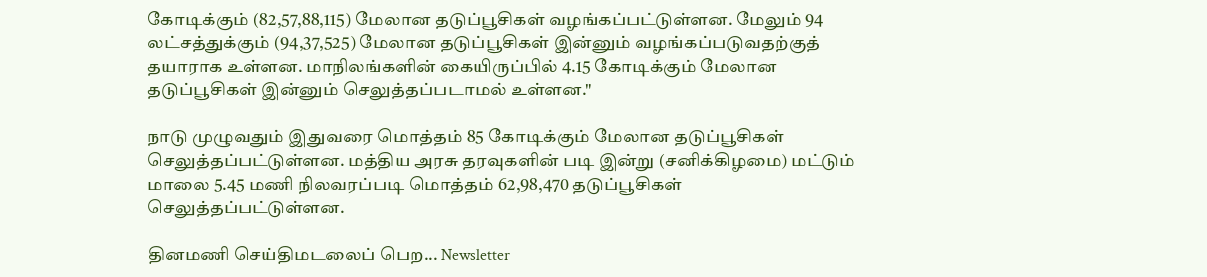கோடிக்கும் (82,57,88,115) மேலான தடுப்பூசிகள் வழங்கப்பட்டுள்ளன. மேலும் 94 லட்சத்துக்கும் (94,37,525) மேலான தடுப்பூசிகள் இன்னும் வழங்கப்படுவதற்குத் தயாராக உள்ளன. மாநிலங்களின் கையிருப்பில் 4.15 கோடிக்கும் மேலான தடுப்பூசிகள் இன்னும் செலுத்தப்படாமல் உள்ளன."

நாடு முழுவதும் இதுவரை மொத்தம் 85 கோடிக்கும் மேலான தடுப்பூசிகள் செலுத்தப்பட்டுள்ளன. மத்திய அரசு தரவுகளின் படி இன்று (சனிக்கிழமை) மட்டும் மாலை 5.45 மணி நிலவரப்படி மொத்தம் 62,98,470 தடுப்பூசிகள் செலுத்தப்பட்டுள்ளன.

தினமணி செய்திமடலைப் பெற... Newsletter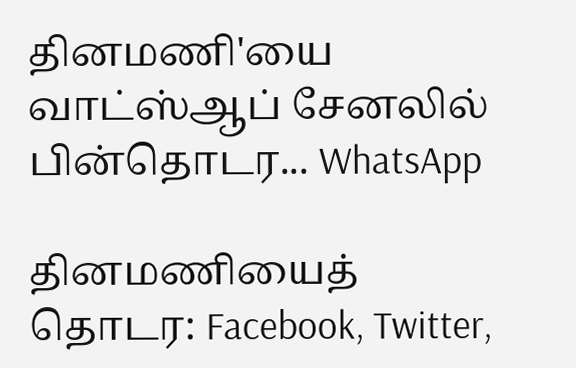தினமணி'யை வாட்ஸ்ஆப் சேனலில் பின்தொடர... WhatsApp

தினமணியைத் தொடர: Facebook, Twitter,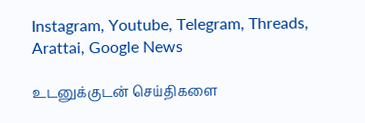Instagram, Youtube, Telegram, Threads, Arattai, Google News

உடனுக்குடன் செய்திகளை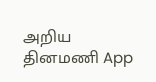அறிய தினமணி App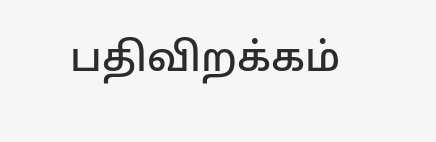பதிவிறக்கம்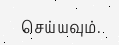செய்யவும்.